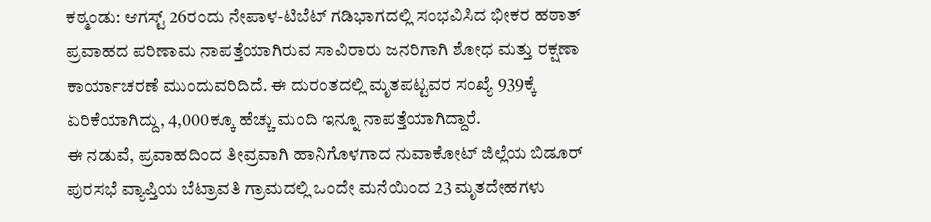ಕಠ್ಮಂಡು: ಆಗಸ್ಟ್ 26ರಂದು ನೇಪಾಳ-ಟಿಬೆಟ್ ಗಡಿಭಾಗದಲ್ಲಿ ಸಂಭವಿಸಿದ ಭೀಕರ ಹಠಾತ್ ಪ್ರವಾಹದ ಪರಿಣಾಮ ನಾಪತ್ತೆಯಾಗಿರುವ ಸಾವಿರಾರು ಜನರಿಗಾಗಿ ಶೋಧ ಮತ್ತು ರಕ್ಷಣಾ ಕಾರ್ಯಾಚರಣೆ ಮುಂದುವರಿದಿದೆ. ಈ ದುರಂತದಲ್ಲಿ ಮೃತಪಟ್ಟವರ ಸಂಖ್ಯೆ 939ಕ್ಕೆ ಏರಿಕೆಯಾಗಿದ್ದು, 4,000ಕ್ಕೂ ಹೆಚ್ಚು ಮಂದಿ ಇನ್ನೂ ನಾಪತ್ತೆಯಾಗಿದ್ದಾರೆ.
ಈ ನಡುವೆ, ಪ್ರವಾಹದಿಂದ ತೀವ್ರವಾಗಿ ಹಾನಿಗೊಳಗಾದ ನುವಾಕೋಟ್ ಜಿಲ್ಲೆಯ ಬಿಡೂರ್ ಪುರಸಭೆ ವ್ಯಾಪ್ತಿಯ ಬೆಟ್ರಾವತಿ ಗ್ರಾಮದಲ್ಲಿ ಒಂದೇ ಮನೆಯಿಂದ 23 ಮೃತದೇಹಗಳು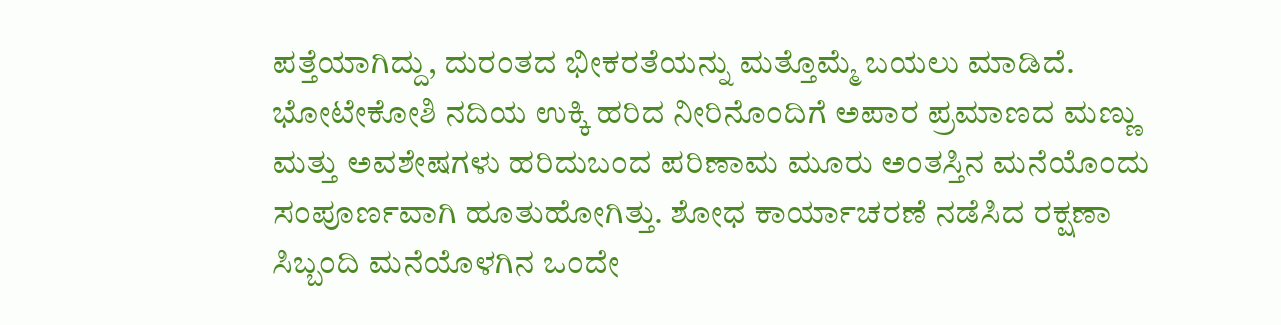ಪತ್ತೆಯಾಗಿದ್ದು, ದುರಂತದ ಭೀಕರತೆಯನ್ನು ಮತ್ತೊಮ್ಮೆ ಬಯಲು ಮಾಡಿದೆ.
ಭೋಟೇಕೋಶಿ ನದಿಯ ಉಕ್ಕಿ ಹರಿದ ನೀರಿನೊಂದಿಗೆ ಅಪಾರ ಪ್ರಮಾಣದ ಮಣ್ಣು ಮತ್ತು ಅವಶೇಷಗಳು ಹರಿದುಬಂದ ಪರಿಣಾಮ ಮೂರು ಅಂತಸ್ತಿನ ಮನೆಯೊಂದು ಸಂಪೂರ್ಣವಾಗಿ ಹೂತುಹೋಗಿತ್ತು. ಶೋಧ ಕಾರ್ಯಾಚರಣೆ ನಡೆಸಿದ ರಕ್ಷಣಾ ಸಿಬ್ಬಂದಿ ಮನೆಯೊಳಗಿನ ಒಂದೇ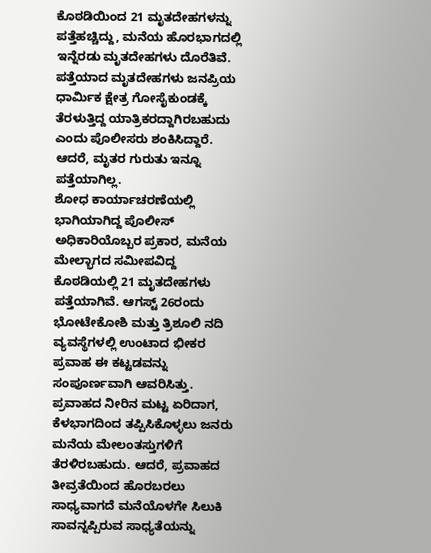ಕೊಠಡಿಯಿಂದ 21 ಮೃತದೇಹಗಳನ್ನು ಪತ್ತೆಹಚ್ಚಿದ್ದು, ಮನೆಯ ಹೊರಭಾಗದಲ್ಲಿ ಇನ್ನೆರಡು ಮೃತದೇಹಗಳು ದೊರೆತಿವೆ. ಪತ್ತೆಯಾದ ಮೃತದೇಹಗಳು ಜನಪ್ರಿಯ ಧಾರ್ಮಿಕ ಕ್ಷೇತ್ರ ಗೋಸೈಕುಂಡಕ್ಕೆ ತೆರಳುತ್ತಿದ್ದ ಯಾತ್ರಿಕರದ್ದಾಗಿರಬಹುದು ಎಂದು ಪೊಲೀಸರು ಶಂಕಿಸಿದ್ದಾರೆ. ಆದರೆ, ಮೃತರ ಗುರುತು ಇನ್ನೂ ಪತ್ತೆಯಾಗಿಲ್ಲ.
ಶೋಧ ಕಾರ್ಯಾಚರಣೆಯಲ್ಲಿ ಭಾಗಿಯಾಗಿದ್ದ ಪೊಲೀಸ್ ಅಧಿಕಾರಿಯೊಬ್ಬರ ಪ್ರಕಾರ, ಮನೆಯ ಮೇಲ್ಭಾಗದ ಸಮೀಪವಿದ್ದ ಕೊಠಡಿಯಲ್ಲಿ 21 ಮೃತದೇಹಗಳು ಪತ್ತೆಯಾಗಿವೆ. ಆಗಸ್ಟ್ 26ರಂದು ಭೋಟೇಕೋಶಿ ಮತ್ತು ತ್ರಿಶೂಲಿ ನದಿ ವ್ಯವಸ್ಥೆಗಳಲ್ಲಿ ಉಂಟಾದ ಭೀಕರ ಪ್ರವಾಹ ಈ ಕಟ್ಟಡವನ್ನು ಸಂಪೂರ್ಣವಾಗಿ ಆವರಿಸಿತ್ತು. ಪ್ರವಾಹದ ನೀರಿನ ಮಟ್ಟ ಏರಿದಾಗ, ಕೆಳಭಾಗದಿಂದ ತಪ್ಪಿಸಿಕೊಳ್ಳಲು ಜನರು ಮನೆಯ ಮೇಲಂತಸ್ತುಗಳಿಗೆ ತೆರಳಿರಬಹುದು. ಆದರೆ, ಪ್ರವಾಹದ ತೀವ್ರತೆಯಿಂದ ಹೊರಬರಲು ಸಾಧ್ಯವಾಗದೆ ಮನೆಯೊಳಗೇ ಸಿಲುಕಿ ಸಾವನ್ನಪ್ಪಿರುವ ಸಾಧ್ಯತೆಯನ್ನು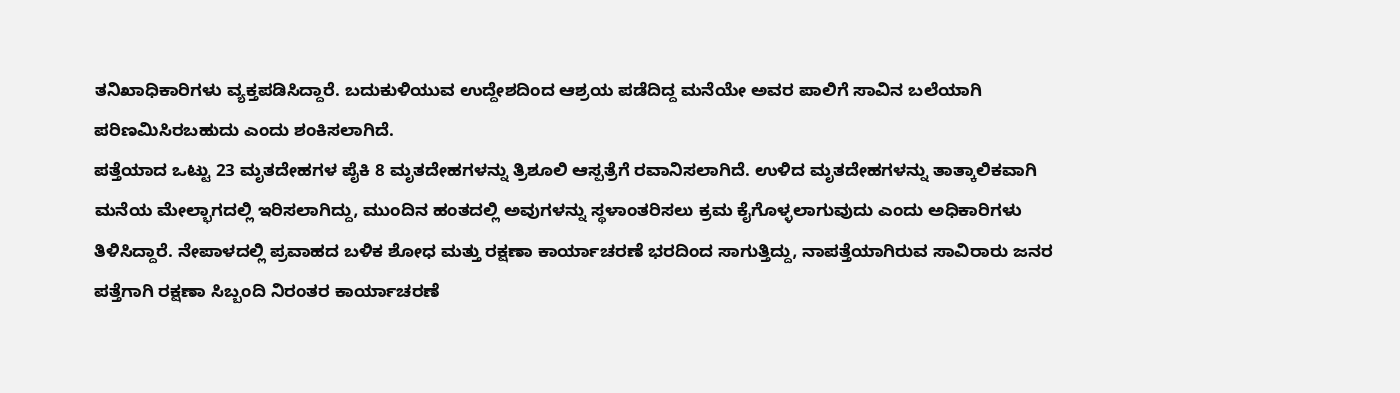ತನಿಖಾಧಿಕಾರಿಗಳು ವ್ಯಕ್ತಪಡಿಸಿದ್ದಾರೆ. ಬದುಕುಳಿಯುವ ಉದ್ದೇಶದಿಂದ ಆಶ್ರಯ ಪಡೆದಿದ್ದ ಮನೆಯೇ ಅವರ ಪಾಲಿಗೆ ಸಾವಿನ ಬಲೆಯಾಗಿ ಪರಿಣಮಿಸಿರಬಹುದು ಎಂದು ಶಂಕಿಸಲಾಗಿದೆ.
ಪತ್ತೆಯಾದ ಒಟ್ಟು 23 ಮೃತದೇಹಗಳ ಪೈಕಿ 8 ಮೃತದೇಹಗಳನ್ನು ತ್ರಿಶೂಲಿ ಆಸ್ಪತ್ರೆಗೆ ರವಾನಿಸಲಾಗಿದೆ. ಉಳಿದ ಮೃತದೇಹಗಳನ್ನು ತಾತ್ಕಾಲಿಕವಾಗಿ ಮನೆಯ ಮೇಲ್ಭಾಗದಲ್ಲಿ ಇರಿಸಲಾಗಿದ್ದು, ಮುಂದಿನ ಹಂತದಲ್ಲಿ ಅವುಗಳನ್ನು ಸ್ಥಳಾಂತರಿಸಲು ಕ್ರಮ ಕೈಗೊಳ್ಳಲಾಗುವುದು ಎಂದು ಅಧಿಕಾರಿಗಳು ತಿಳಿಸಿದ್ದಾರೆ. ನೇಪಾಳದಲ್ಲಿ ಪ್ರವಾಹದ ಬಳಿಕ ಶೋಧ ಮತ್ತು ರಕ್ಷಣಾ ಕಾರ್ಯಾಚರಣೆ ಭರದಿಂದ ಸಾಗುತ್ತಿದ್ದು, ನಾಪತ್ತೆಯಾಗಿರುವ ಸಾವಿರಾರು ಜನರ ಪತ್ತೆಗಾಗಿ ರಕ್ಷಣಾ ಸಿಬ್ಬಂದಿ ನಿರಂತರ ಕಾರ್ಯಾಚರಣೆ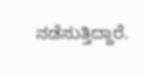ನಡೆಸುತ್ತಿದ್ದಾರೆ.